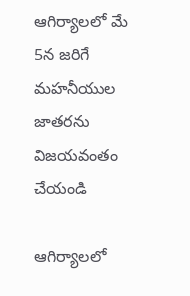ఆగిర్యాలలో మే 5న జరిగే మహనీయుల జాతరను విజయవంతం చేయండి

ఆగిర్యాలలో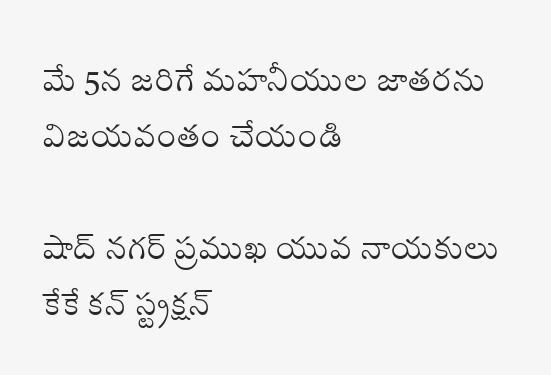మే 5న జరిగే మహనీయుల జాతరను విజయవంతం చేయండి

షాద్ నగర్ ప్రముఖ యువ నాయకులు కేకే కన్ స్ట్రక్షన్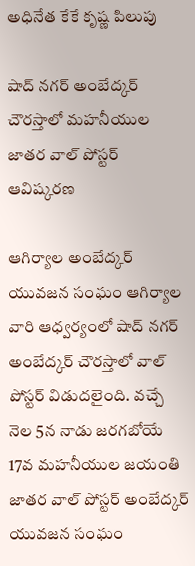అధినేత కేకే కృష్ణ పిలుపు

షాద్ నగర్ అంబేద్కర్ చౌరస్తాలో మహనీయుల జాతర వాల్ పోస్టర్ ఆవిష్కరణ

ఆగిర్యాల అంబేద్కర్ యువజన సంఘం ఆగిర్యాల వారి ఆధ్వర్యంలో షాద్ నగర్ అంబేద్కర్ చౌరస్తాలో వాల్ పోస్టర్ విడుదలైంది. వచ్చే నెల 5న నాడు జరగబోయే 17వ మహనీయుల జయంతి జాతర వాల్ పోస్టర్ అంబేద్కర్ యువజన సంఘం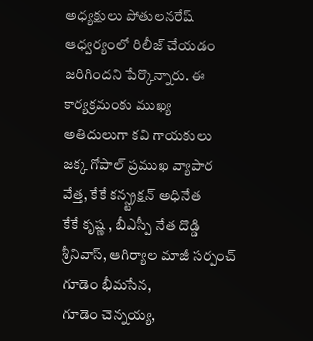అధ్యక్షులు పోతులనరేష్
ఆధ్వర్యంలో రిలీజ్ చేయడం జరిగిందని పేర్కొన్నారు. ఈ కార్యక్రమంకు ముఖ్య అతిదులుగా కవి గాయకులు జక్క గోపాల్ ప్రముఖ వ్యాపార వేత్త, కేకే కన్స్ట్రక్షన్ అధినేత
కేకే కృష్ణ , బీఎస్పీ నేత దొడ్డి శ్రీనివాస్, ఆగిర్యాల మాజీ సర్పంచ్ గూడెం భీమసేన,
గూడెం చెన్నయ్య,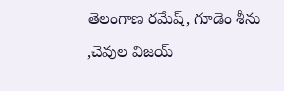తెలంగాణ రమేష్, గూడెం శీను ,చెవుల విజయ్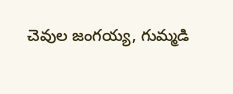చెవుల జంగయ్య, గుమ్మడి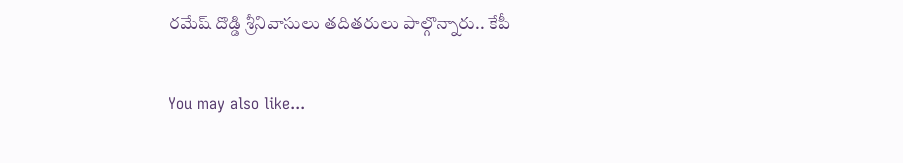రమేష్ దొడ్డి శ్రీనివాసులు తదితరులు పాల్గొన్నారు.. కేపీ

You may also like...